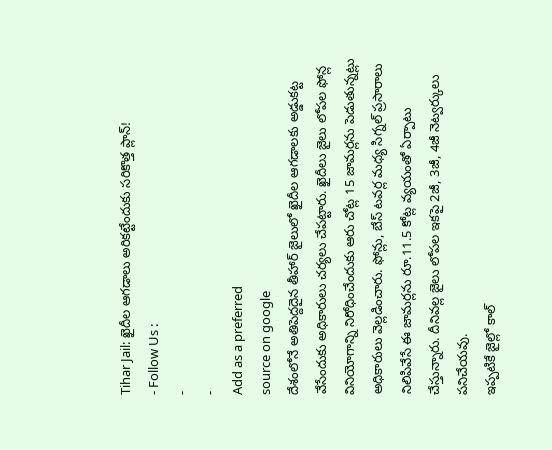Tihar Jail: ఖైదీల ఆగడాలు అరికట్టేందుకు సరికొత్త ప్లాన్!
- Follow Us :
-
-
Add as a preferred
source on google
దేశంలోనే అతిపెద్దదైన తీహార్ జైలులో ఖైదీల ఆగడాలకు అడ్డుకట్ట వేసేందుకు అధికారులు చర్యలు చేపట్టారు. ఖైదీలు జైలు లోపల ఫోన్ల వినియోగాన్ని నిరోధించేందుకు ఆరు చోట్ల 15 జామర్లను పెడుతున్నట్లు అధికారులు వెల్లడించారు. ఫోన్లు, బేస్ టవర్ల మధ్య సిగ్నల్ ప్రసారాలు నిలిపివేసే ఈ జామర్లను రూ.11.5 కోట్ల వ్యయంతో ఏర్పాటు చేస్తున్నారు. దీనివల్ల జైలు లోపల ఇకపై 2జీ, 3జీ, 4జీ నెట్వర్కులు పనిచేయవు.
ఇప్పటికే జైల్లో కాల్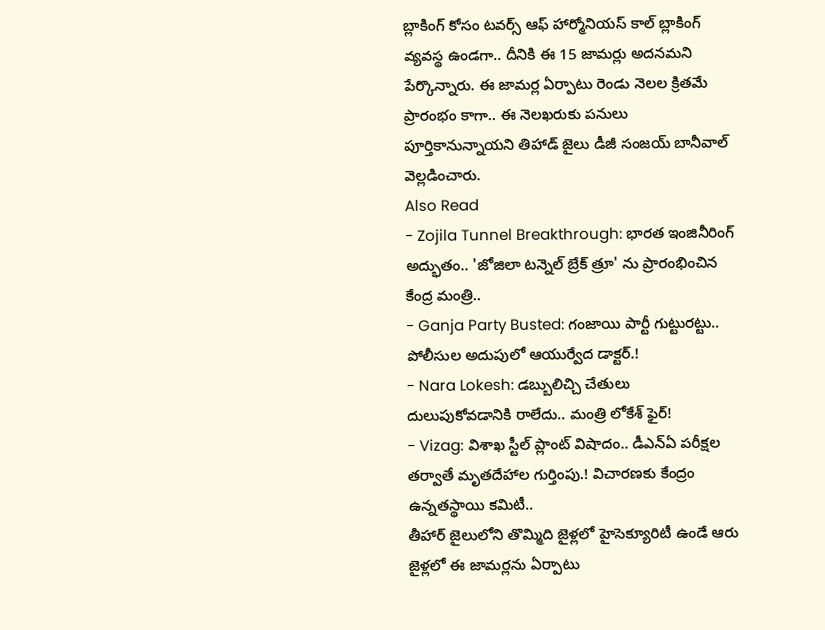బ్లాకింగ్ కోసం టవర్స్ ఆఫ్ హార్మోనియస్ కాల్ బ్లాకింగ్ వ్యవస్థ ఉండగా.. దీనికి ఈ 15 జామర్లు అదనమని పేర్కొన్నారు. ఈ జామర్ల ఏర్పాటు రెండు నెలల క్రితమే ప్రారంభం కాగా.. ఈ నెలఖరుకు పనులు పూర్తికానున్నాయని తిహాడ్ జైలు డీజీ సంజయ్ బానీవాల్ వెల్లడించారు.
Also Read
- Zojila Tunnel Breakthrough: భారత ఇంజినీరింగ్ అద్భుతం.. 'జోజిలా టన్నెల్ బ్రేక్ త్రూ' ను ప్రారంభించిన కేంద్ర మంత్రి..
- Ganja Party Busted: గంజాయి పార్టీ గుట్టురట్టు.. పోలీసుల అదుపులో ఆయుర్వేద డాక్టర్.!
- Nara Lokesh: డబ్బులిచ్చి చేతులు దులుపుకోవడానికి రాలేదు.. మంత్రి లోకేశ్ ఫైర్!
- Vizag: విశాఖ స్టీల్ ప్లాంట్ విషాదం.. డీఎన్ఏ పరీక్షల తర్వాతే మృతదేహాల గుర్తింపు.! విచారణకు కేంద్రం ఉన్నతస్థాయి కమిటీ..
తీహార్ జైలులోని తొమ్మిది జైళ్లలో హైసెక్యూరిటీ ఉండే ఆరు జైళ్లలో ఈ జామర్లను ఏర్పాటు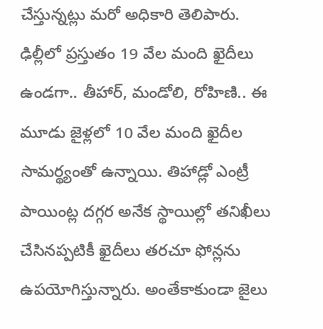చేస్తున్నట్లు మరో అధికారి తెలిపారు. ఢిల్లీలో ప్రస్తుతం 19 వేల మంది ఖైదీలు ఉండగా.. తీహార్, మండోలి, రోహిణి.. ఈ మూడు జైళ్లలో 10 వేల మంది ఖైదీల సామర్థ్యంతో ఉన్నాయి. తిహాడ్లో ఎంట్రీ పాయింట్ల దగ్గర అనేక స్థాయిల్లో తనిఖీలు చేసినప్పటికీ ఖైదీలు తరచూ ఫోన్లను ఉపయోగిస్తున్నారు. అంతేకాకుండా జైలు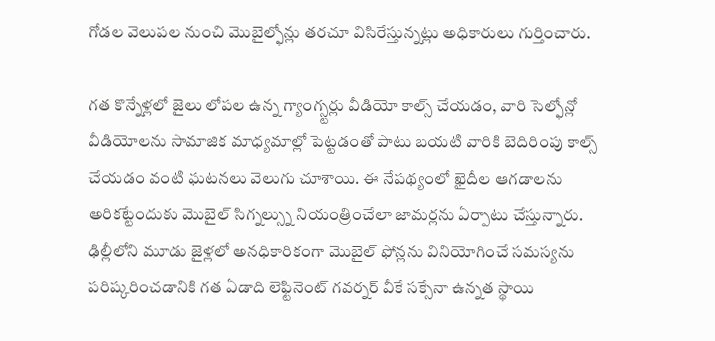గోడల వెలుపల నుంచి మొబైల్ఫోన్లు తరచూ విసిరేస్తున్నట్లు అధికారులు గుర్తించారు.

గత కొన్నేళ్లలో జైలు లోపల ఉన్న గ్యాంగ్స్టర్లు వీడియో కాల్స్ చేయడం, వారి సెల్ఫోన్లో వీడియోలను సామాజిక మాధ్యమాల్లో పెట్టడంతో పాటు బయటి వారికి బెదిరింపు కాల్స్ చేయడం వంటి ఘటనలు వెలుగు చూశాయి. ఈ నేపథ్యంలో ఖైదీల ఆగడాలను అరికట్టేందుకు మొబైల్ సిగ్నల్స్ను నియంత్రించేలా జామర్లను ఏర్పాటు చేస్తున్నారు.
ఢిల్లీలోని మూడు జైళ్లలో అనధికారికంగా మొబైల్ ఫోన్లను వినియోగించే సమస్యను పరిష్కరించడానికి గత ఏడాది లెఫ్టినెంట్ గవర్నర్ వీకే సక్సేనా ఉన్నత స్థాయి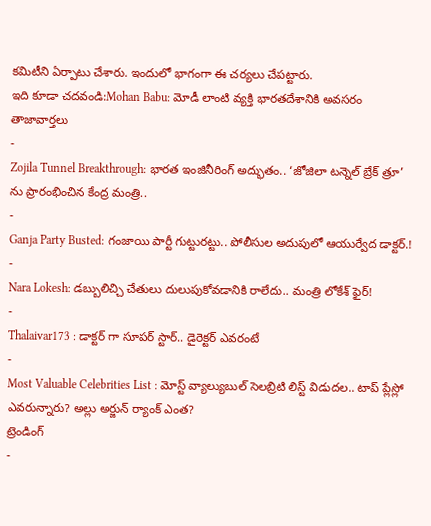కమిటీని ఏర్పాటు చేశారు. ఇందులో భాగంగా ఈ చర్యలు చేపట్టారు.
ఇది కూడా చదవండి:Mohan Babu: మోడీ లాంటి వ్యక్తి భారతదేశానికి అవసరం
తాజావార్తలు
-
Zojila Tunnel Breakthrough: భారత ఇంజినీరింగ్ అద్భుతం.. ‘జోజిలా టన్నెల్ బ్రేక్ త్రూ’ ను ప్రారంభించిన కేంద్ర మంత్రి..
-
Ganja Party Busted: గంజాయి పార్టీ గుట్టురట్టు.. పోలీసుల అదుపులో ఆయుర్వేద డాక్టర్.!
-
Nara Lokesh: డబ్బులిచ్చి చేతులు దులుపుకోవడానికి రాలేదు.. మంత్రి లోకేశ్ ఫైర్!
-
Thalaivar173 : డాక్టర్ గా సూపర్ స్టార్.. డైరెక్టర్ ఎవరంటే
-
Most Valuable Celebrities List : మోస్ట్ వ్యాల్యుబుల్ సెలబ్రిటి లిస్ట్ విడుదల.. టాప్ ప్లేస్లో ఎవరున్నారు? అల్లు అర్జున్ ర్యాంక్ ఎంత?
ట్రెండింగ్
-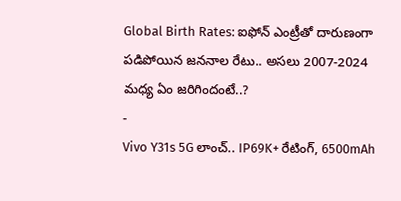Global Birth Rates: ఐఫోన్ ఎంట్రీతో దారుణంగా పడిపోయిన జననాల రేటు.. అసలు 2007-2024 మధ్య ఏం జరిగిందంటే..?
-
Vivo Y31s 5G లాంచ్.. IP69K+ రేటింగ్, 6500mAh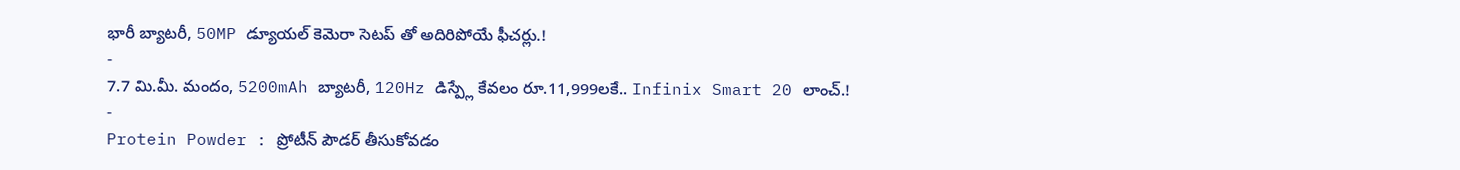భారీ బ్యాటరీ, 50MP డ్యూయల్ కెమెరా సెటప్ తో అదిరిపోయే ఫీచర్లు.!
-
7.7 మి.మీ. మందం, 5200mAh బ్యాటరీ, 120Hz డిస్ప్లే కేవలం రూ.11,999లకే.. Infinix Smart 20 లాంచ్.!
-
Protein Powder : ప్రోటీన్ పౌడర్ తీసుకోవడం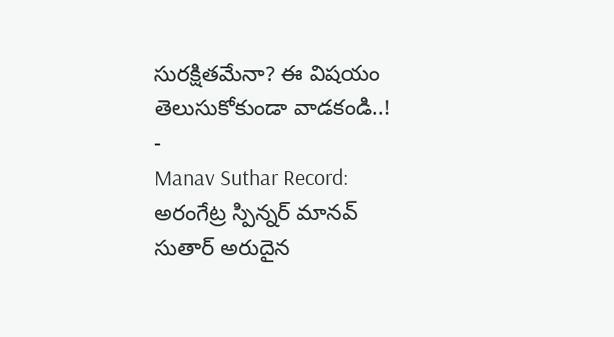సురక్షితమేనా? ఈ విషయం తెలుసుకోకుండా వాడకండి..!
-
Manav Suthar Record: అరంగేట్ర స్పిన్నర్ మానవ్ సుతార్ అరుదైన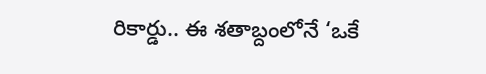రికార్డు.. ఈ శతాబ్దంలోనే ‘ఒకే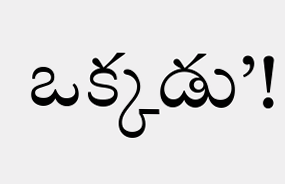ఒక్కడు’!